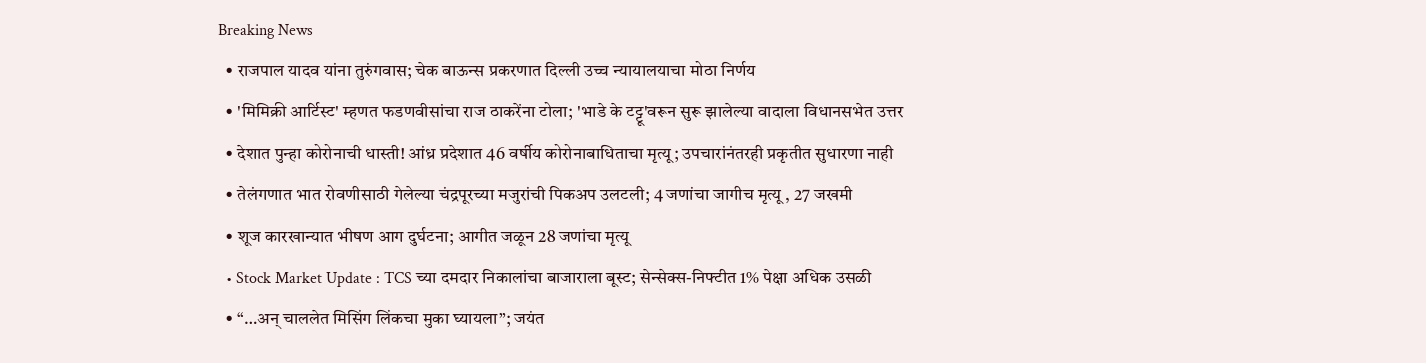Breaking News
  • राजपाल यादव यांना तुरुंगवास; चेक बाऊन्स प्रकरणात दिल्ली उच्च न्यायालयाचा मोठा निर्णय
  • 'मिमिक्री आर्टिस्ट' म्हणत फडणवीसांचा राज ठाकरेंना टोला; 'भाडे के टट्टू'वरून सुरू झालेल्या वादाला विधानसभेत उत्तर
  • देशात पुन्हा कोरोनाची धास्ती! आंध्र प्रदेशात 46 वर्षीय कोरोनाबाधिताचा मृत्यू; उपचारांनंतरही प्रकृतीत सुधारणा नाही
  • तेलंगणात भात रोवणीसाठी गेलेल्या चंद्रपूरच्या मजुरांची पिकअप उलटली; 4 जणांचा जागीच मृत्यू , 27 जखमी
  • शूज कारखान्यात भीषण आग दुर्घटना; आगीत जळून 28 जणांचा मृत्यू
  • Stock Market Update : TCS च्या दमदार निकालांचा बाजाराला बूस्ट; सेन्सेक्स-निफ्टीत 1% पेक्षा अधिक उसळी
  • “…अन् चाललेत मिसिंग लिंकचा मुका घ्यायला”; जयंत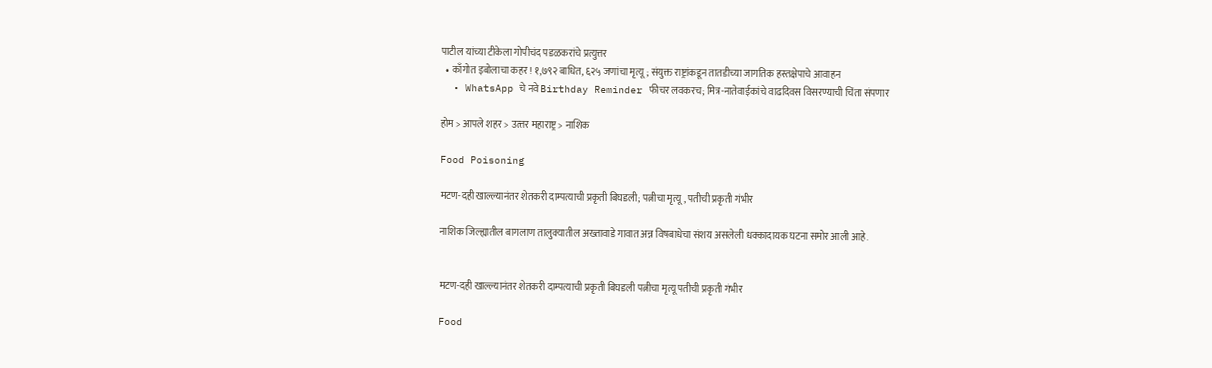पाटील यांच्या टीकेला गोपीचंद पडळकरांचे प्रत्युत्तर
  • काँगोत इबोलाचा कहर! १,७९२ बाधित, ६२५ जणांचा मृत्यू; संयुक्त राष्ट्रांकडून तातडीच्या जागतिक हस्तक्षेपाचे आवाहन
  • WhatsApp चे नवे Birthday Reminder फीचर लवकरच; मित्र-नातेवाईकांचे वाढदिवस विसरण्याची चिंता संपणार

होम > आपले शहर > उत्त्तर महाराष्ट्र > नाशिक

Food Poisoning

मटण-दही खाल्ल्यानंतर शेतकरी दाम्पत्याची प्रकृती बिघडली; पत्नीचा मृत्यू, पतीची प्रकृती गंभीर

नाशिक जिल्ह्यातील बागलाण तालुक्यातील अख्तावाडे गावात अन्न विषबाधेचा संशय असलेली धक्कादायक घटना समोर आली आहे.


मटण-दही खाल्ल्यानंतर शेतकरी दाम्पत्याची प्रकृती बिघडली पत्नीचा मृत्यू पतीची प्रकृती गंभीर

Food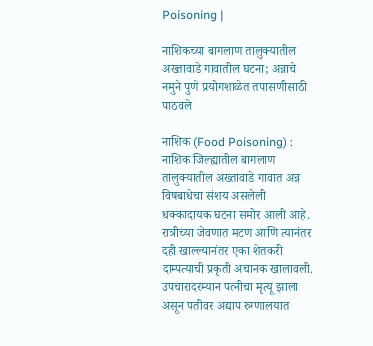Poisoning |

नाशिकच्या बागलाण तालुक्यातील अख्तावाडे गावातील घटना; अन्नाचे नमुने पुणे प्रयोगशाळेत तपासणीसाठी पाठवले

नाशिक (Food Poisoning) : नाशिक जिल्ह्यातील बागलाण तालुक्यातील अख्तावाडे गावात अन्न विषबाधेचा संशय असलेली धक्कादायक घटना समोर आली आहे. रात्रीच्या जेवणात मटण आणि त्यानंतर दही खाल्ल्यानंतर एका शेतकरी दाम्पत्याची प्रकृती अचानक खालावली. उपचारादरम्यान पत्नीचा मृत्यू झाला असून पतीवर अद्याप रुग्णालयात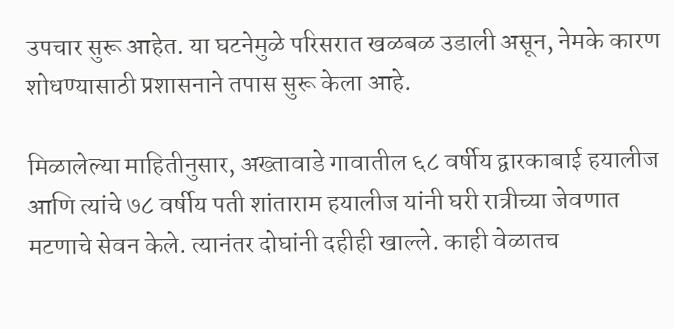उपचार सुरू आहेत. या घटनेमुळे परिसरात खळबळ उडाली असून, नेमके कारण शोधण्यासाठी प्रशासनाने तपास सुरू केला आहे.

मिळालेल्या माहितीनुसार, अख्तावाडे गावातील ६८ वर्षीय द्वारकाबाई हयालीज आणि त्यांचे ७८ वर्षीय पती शांताराम हयालीज यांनी घरी रात्रीच्या जेवणात मटणाचे सेवन केले. त्यानंतर दोघांनी दहीही खाल्ले. काही वेळातच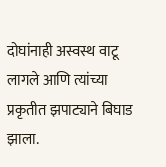दोघांनाही अस्वस्थ वाटू लागले आणि त्यांच्या प्रकृतीत झपाट्याने बिघाड झाला.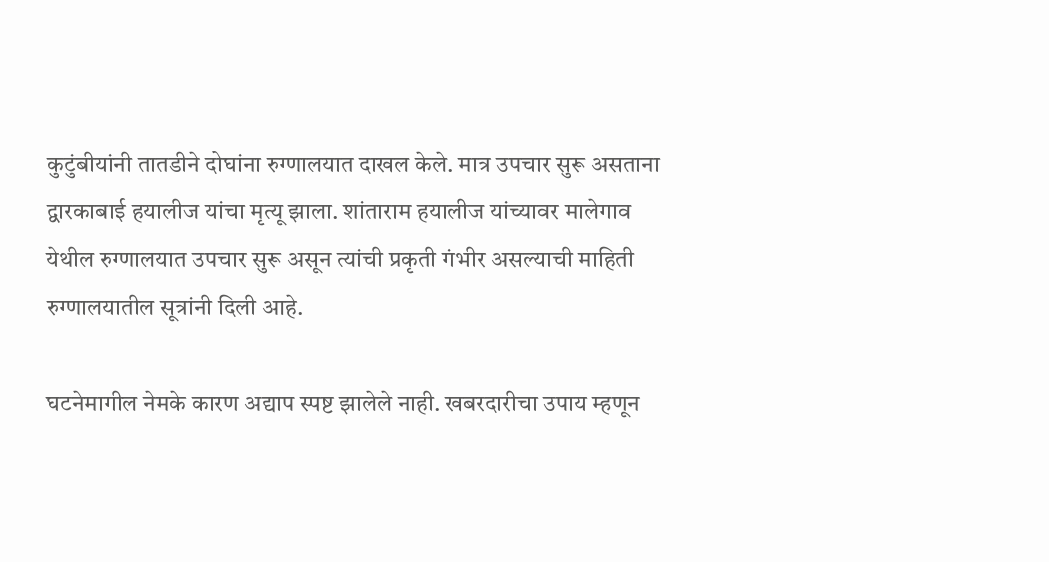कुटुंबीयांनी तातडीने दोघांना रुग्णालयात दाखल केले. मात्र उपचार सुरू असताना द्वारकाबाई हयालीज यांचा मृत्यू झाला. शांताराम हयालीज यांच्यावर मालेगाव येथील रुग्णालयात उपचार सुरू असून त्यांची प्रकृती गंभीर असल्याची माहिती रुग्णालयातील सूत्रांनी दिली आहे.

घटनेमागील नेमके कारण अद्याप स्पष्ट झालेले नाही. खबरदारीचा उपाय म्हणून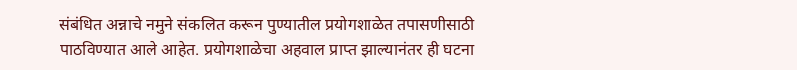संबंधित अन्नाचे नमुने संकलित करून पुण्यातील प्रयोगशाळेत तपासणीसाठी पाठविण्यात आले आहेत. प्रयोगशाळेचा अहवाल प्राप्त झाल्यानंतर ही घटना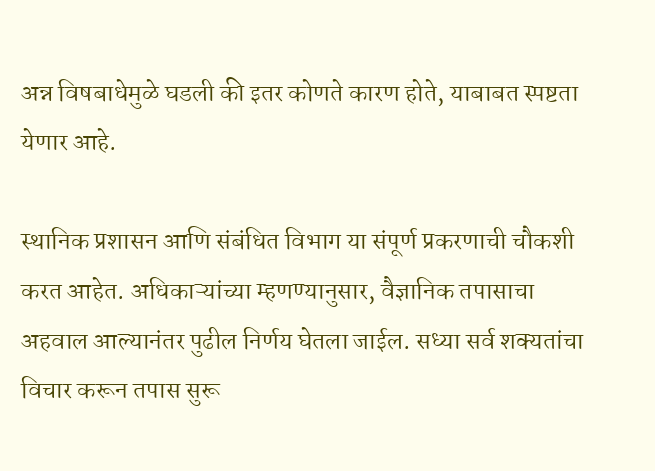अन्न विषबाधेमुळे घडली की इतर कोणते कारण होते, याबाबत स्पष्टता येणार आहे.

स्थानिक प्रशासन आणि संबंधित विभाग या संपूर्ण प्रकरणाची चौकशी करत आहेत. अधिकाऱ्यांच्या म्हणण्यानुसार, वैज्ञानिक तपासाचा अहवाल आल्यानंतर पुढील निर्णय घेतला जाईल. सध्या सर्व शक्यतांचा विचार करून तपास सुरू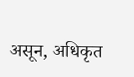असून, अधिकृत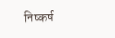निष्कर्ष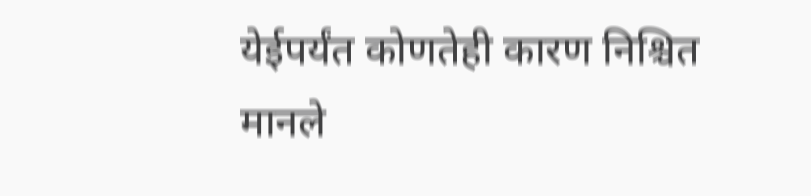येईपर्यंत कोणतेही कारण निश्चित मानले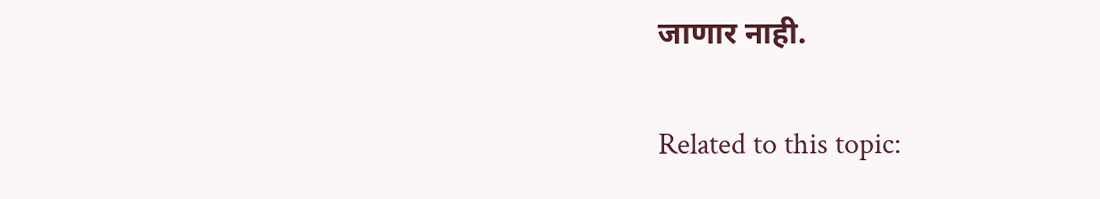जाणार नाही.

Related to this topic: